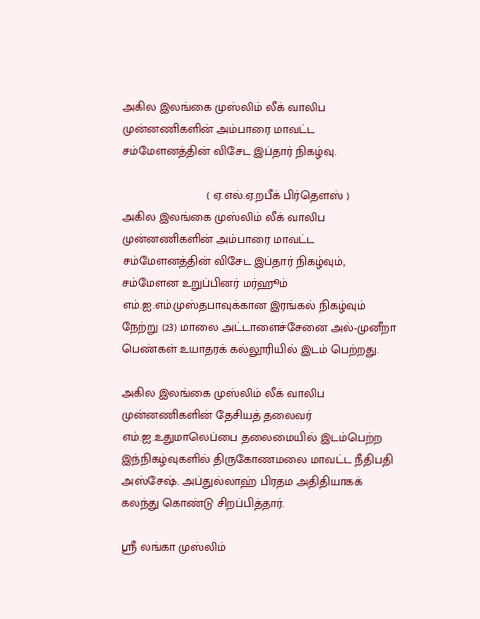அகில இலங்கை முஸ்லிம் லீக் வாலிப முன்னணிகளின் அம்பாரை மாவட்ட சம்மேளனத்தின் விசேட இப்தார் நிகழ்வு.

                         ( ஏ.எல்.ஏ.றபீக் பிர்தௌஸ் )
அகில இலங்கை முஸ்லிம் லீக் வாலிப முன்னணிகளின் அம்பாரை மாவட்ட சம்மேளனத்தின் விசேட இப்தார் நிகழ்வும், சம்மேளன உறுப்பினர் மர்ஹூம் எம்.ஐ.எம்.முஸ்தபாவுக்கான இரங்கல் நிகழ்வும் நேற்று (23) மாலை அட்டாளைச்சேனை அல்-முனீறா பெண்கள் உயாதரக் கல்லூரியில் இடம் பெற்றது.

அகில இலங்கை முஸ்லிம் லீக் வாலிப முன்னணிகளின் தேசியத் தலைவர் எம்.ஐ.உதுமாலெப்பை தலைமையில் இடம்பெற்ற இந்நிகழ்வுகளில் திருகோணமலை மாவட்ட நீதிபதி அஸ்சேஷ். அப்துல்லாஹ் பிரதம அதிதியாகக் கலந்து கொண்டு சிறப்பித்தார்.

ஸ்ரீ லங்கா முஸ்லிம்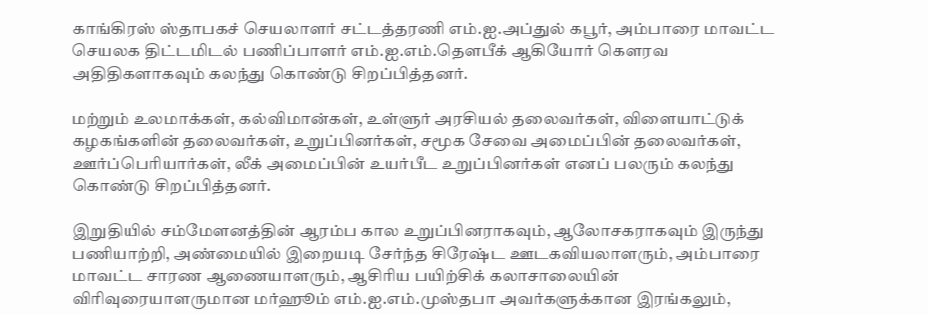காங்கிரஸ் ஸ்தாபகச் செயலாளர் சட்டத்தரணி எம்.ஐ.அப்துல் கபூர், அம்பாரை மாவட்ட செயலக திட்டமிடல் பணிப்பாளர் எம்.ஐ.எம்.தௌபீக் ஆகியோர் கௌரவ அதிதிகளாகவும் கலந்து கொண்டு சிறப்பித்தனர்.

மற்றும் உலமாக்கள், கல்விமான்கள், உள்ளுர் அரசியல் தலைவர்கள், விளையாட்டுக் கழகங்களின் தலைவர்கள், உறுப்பினர்கள், சமூக சேவை அமைப்பின் தலைவர்கள், ஊர்ப்பெரியார்கள், லீக் அமைப்பின் உயர்பீட உறுப்பினர்கள் எனப் பலரும் கலந்து கொண்டு சிறப்பித்தனர்.

இறுதியில் சம்மேளனத்தின் ஆரம்ப கால உறுப்பினராகவும், ஆலோசகராகவும் இருந்து பணியாற்றி, அண்மையில் இறையடி சேர்ந்த சிரேஷ்ட ஊடகவியலாளரும், அம்பாரை மாவட்ட சாரண ஆணையாளரும், ஆசிரிய பயிற்சிக் கலாசாலையின் விரிவுரையாளருமான மர்ஹூம் எம்.ஐ.எம்.முஸ்தபா அவர்களுக்கான இரங்கலும்,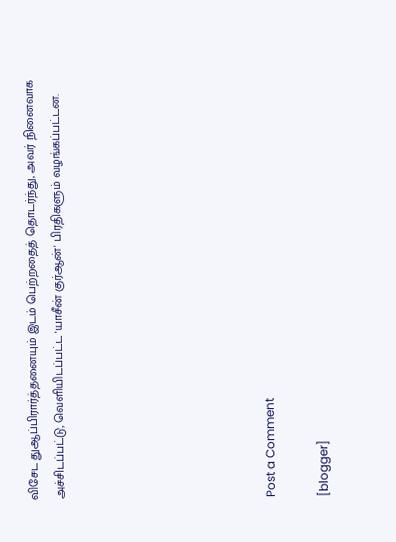விசேட துஆப்பிரார்த்தனையும் இடம் பெற்றதைத் தொடர்ந்து, அவர் நினைவாக அச்சிடப்பட்டு, வெளியிடப்பட்ட 'யாசீன் குர்ஆன்' பிரதிகளும் வழங்கப்பட்டன.







Post a Comment

[blogger]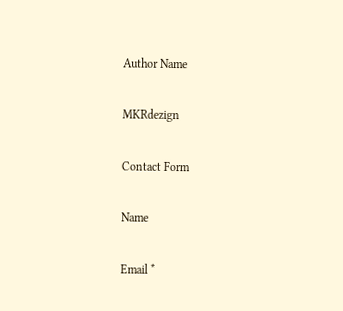Author Name

MKRdezign

Contact Form

Name

Email *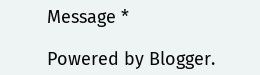Message *

Powered by Blogger.